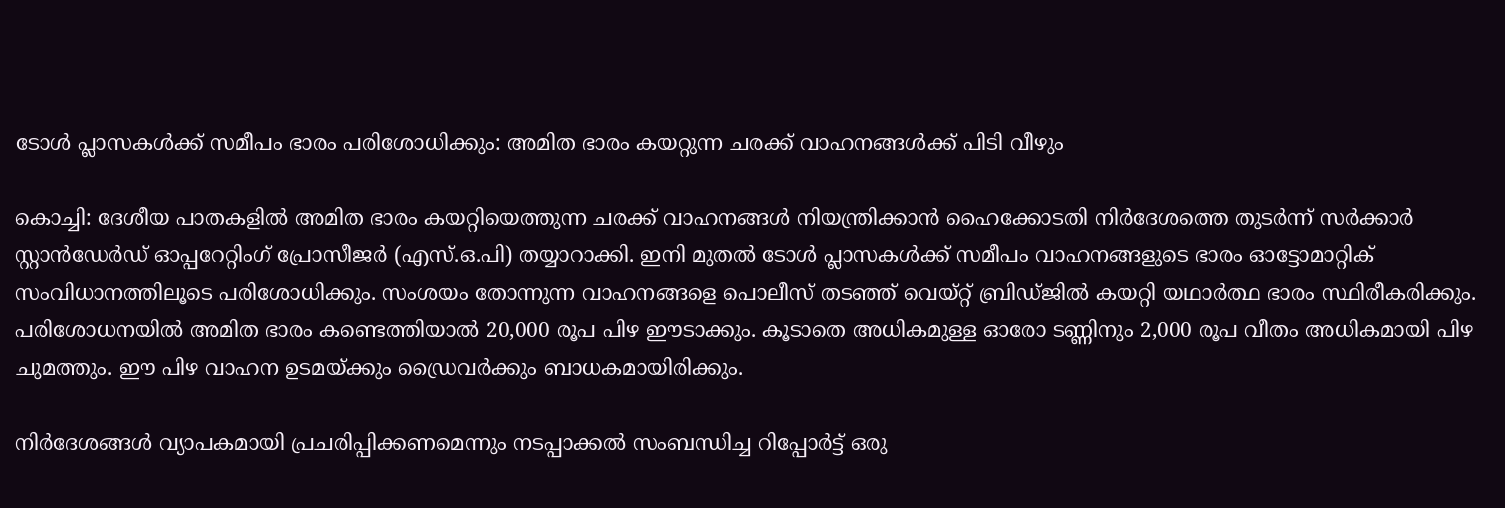ടോൾ പ്ലാസകൾക്ക് സമീപം ഭാരം പരിശോധിക്കും: അമിത ഭാരം കയറ്റുന്ന ചരക്ക് വാഹനങ്ങൾക്ക് പിടി വീഴും

കൊച്ചി: ദേശീയ പാതകളിൽ അമിത ഭാരം കയറ്റിയെത്തുന്ന ചരക്ക് വാഹനങ്ങൾ നിയന്ത്രിക്കാൻ ഹൈക്കോടതി നിർദേശത്തെ തുടർന്ന് സർക്കാർ സ്റ്റാൻഡേർഡ് ഓപ്പറേറ്റിംഗ് പ്രോസീജർ (എസ്.ഒ.പി) തയ്യാറാക്കി. ഇനി മുതൽ ടോൾ പ്ലാസകൾക്ക് സമീപം വാഹനങ്ങളുടെ ഭാരം ഓട്ടോമാറ്റിക് സംവിധാനത്തിലൂടെ പരിശോധിക്കും. സംശയം തോന്നുന്ന വാഹനങ്ങളെ പൊലീസ് തടഞ്ഞ് വെയ്‌റ്റ് ബ്രിഡ്ജിൽ കയറ്റി യഥാർത്ഥ ഭാരം സ്ഥിരീകരിക്കും. പരിശോധനയിൽ അമിത ഭാരം കണ്ടെത്തിയാൽ 20,000 രൂപ പിഴ ഈടാക്കും. കൂടാതെ അധികമുള്ള ഓരോ ടണ്ണിനും 2,000 രൂപ വീതം അധികമായി പിഴ ചുമത്തും. ഈ പിഴ വാഹന ഉടമയ്ക്കും ഡ്രൈവർക്കും ബാധകമായിരിക്കും.

നിർദേശങ്ങൾ വ്യാപകമായി പ്രചരിപ്പിക്കണമെന്നും നടപ്പാക്കൽ സംബന്ധിച്ച റിപ്പോർട്ട് ഒരു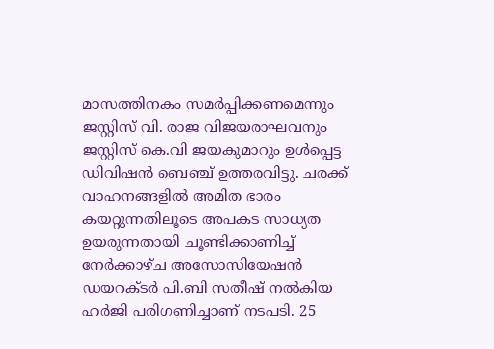മാസത്തിനകം സമർപ്പിക്കണമെന്നും ജസ്റ്റിസ് വി. രാജ വിജയരാഘവനും ജസ്റ്റിസ് കെ.വി ജയകുമാറും ഉൾപ്പെട്ട ഡിവിഷൻ ബെഞ്ച് ഉത്തരവിട്ടു. ചരക്ക് വാഹനങ്ങളിൽ അമിത ഭാരം കയറ്റുന്നതിലൂടെ അപകട സാധ്യത ഉയരുന്നതായി ചൂണ്ടിക്കാണിച്ച് നേർക്കാഴ്ച അസോസിയേഷൻ ഡയറക്ടർ പി.ബി സതീഷ് നൽകിയ ഹർജി പരിഗണിച്ചാണ് നടപടി. 25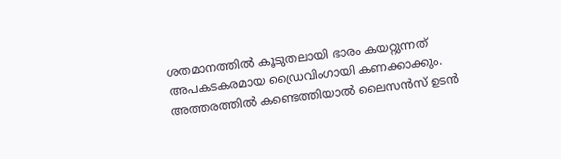ശതമാനത്തിൽ കൂടുതലായി ഭാരം കയറ്റുന്നത് അപകടകരമായ ഡ്രൈവിംഗായി കണക്കാക്കും. അത്തരത്തിൽ കണ്ടെത്തിയാൽ ലൈസൻസ് ഉടൻ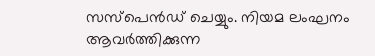സസ്പെൻഡ് ചെയ്യും. നിയമ ലംഘനം ആവർത്തിക്കുന്ന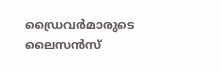ഡ്രൈവർമാരുടെ ലൈസൻസ്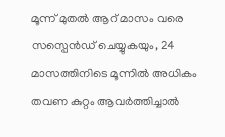മൂന്ന് മുതൽ ആറ് മാസം വരെ സസ്പെൻഡ് ചെയ്യുകയും, 24 മാസത്തിനിടെ മൂന്നിൽ അധികം തവണ കുറ്റം ആവർത്തിച്ചാൽ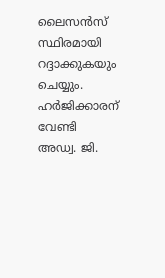ലൈസൻസ് സ്ഥിരമായി റദ്ദാക്കുകയും ചെയ്യും. ഹർജിക്കാരന് വേണ്ടി അഡ്വ. ജി.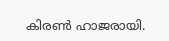കിരൺ ഹാജരായി.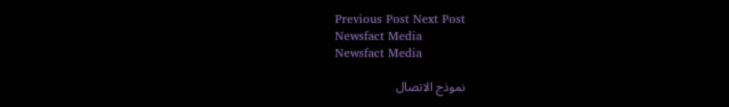Previous Post Next Post
Newsfact Media
Newsfact Media

نموذج الاتصال